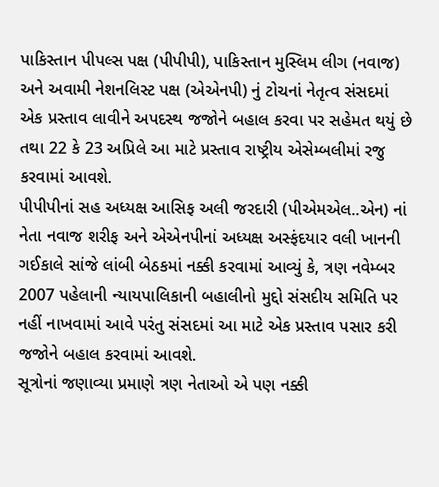પાકિસ્તાન પીપલ્સ પક્ષ (પીપીપી), પાકિસ્તાન મુસ્લિમ લીગ (નવાજ) અને અવામી નેશનલિસ્ટ પક્ષ (એએનપી) નું ટોચનાં નેતૃત્વ સંસદમાં એક પ્રસ્તાવ લાવીને અપદસ્થ જજોને બહાલ કરવા પર સહેમત થયું છે તથા 22 કે 23 અપ્રિલે આ માટે પ્રસ્તાવ રાષ્ટ્રીય એસેમ્બલીમાં રજુ કરવામાં આવશે.
પીપીપીનાં સહ અધ્યક્ષ આસિફ અલી જરદારી (પીએમએલ..એન) નાં નેતા નવાજ શરીફ અને એએનપીનાં અધ્યક્ષ અસ્ફંદયાર વલી ખાનની ગઈકાલે સાંજે લાંબી બેઠકમાં નક્કી કરવામાં આવ્યું કે, ત્રણ નવેમ્બર 2007 પહેલાની ન્યાયપાલિકાની બહાલીનો મુદ્દો સંસદીય સમિતિ પર નહીં નાખવામાં આવે પરંતુ સંસદમાં આ માટે એક પ્રસ્તાવ પસાર કરી જજોને બહાલ કરવામાં આવશે.
સૂત્રોનાં જણાવ્યા પ્રમાણે ત્રણ નેતાઓ એ પણ નક્કી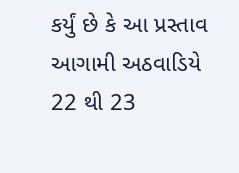કર્યું છે કે આ પ્રસ્તાવ આગામી અઠવાડિયે 22 થી 23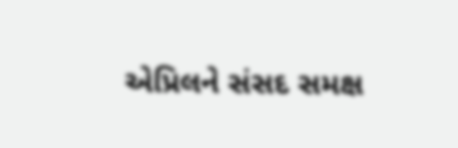એપ્રિલને સંસદ સમક્ષ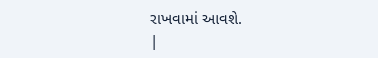રાખવામાં આવશે.
|